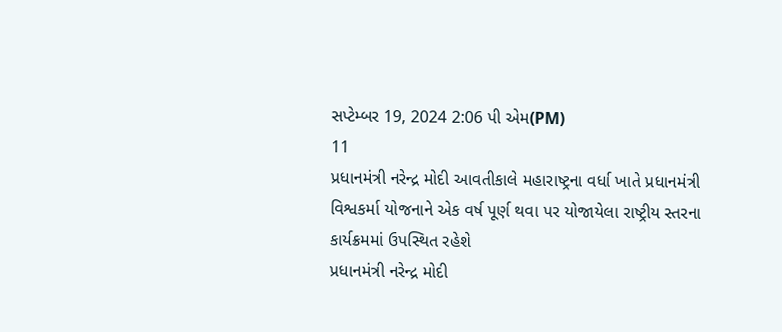સપ્ટેમ્બર 19, 2024 2:06 પી એમ(PM)
11
પ્રધાનમંત્રી નરેન્દ્ર મોદી આવતીકાલે મહારાષ્ટ્રના વર્ધા ખાતે પ્રધાનમંત્રી વિશ્વકર્મા યોજનાને એક વર્ષ પૂર્ણ થવા પર યોજાયેલા રાષ્ટ્રીય સ્તરના કાર્યક્રમમાં ઉપસ્થિત રહેશે
પ્રધાનમંત્રી નરેન્દ્ર મોદી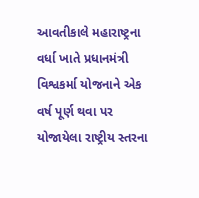આવતીકાલે મહારાષ્ટ્રના વર્ધા ખાતે પ્રધાનમંત્રી વિશ્વકર્મા યોજનાને એક વર્ષ પૂર્ણ થવા પર યોજાયેલા રાષ્ટ્રીય સ્તરના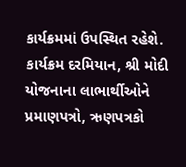કાર્યક્રમમાં ઉપસ્થિત રહેશે. કાર્યક્રમ દરમિયાન, શ્રી મોદી યોજનાના લાભાર્થીઓને પ્રમાણપત્રો, ઋણપત્રકો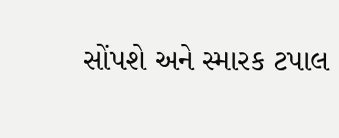સોંપશે અને સ્મારક ટપાલ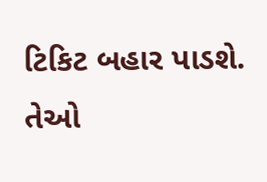ટિકિટ બહાર પાડશે. તેઓ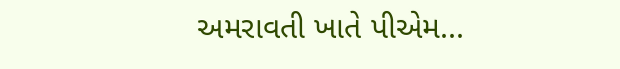અમરાવતી ખાતે પીએમ...